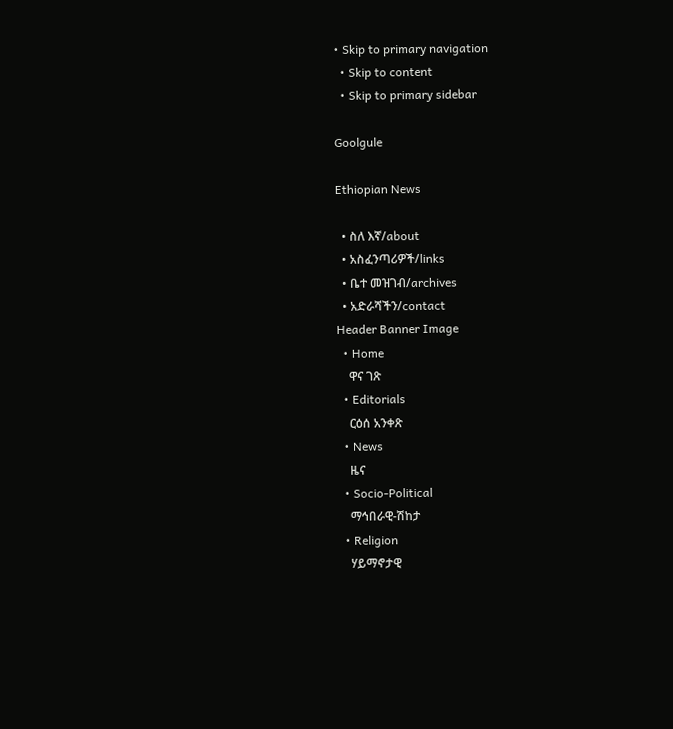• Skip to primary navigation
  • Skip to content
  • Skip to primary sidebar

Goolgule

Ethiopian News

  • ስለ እኛ/about
  • አስፈንጣሪዎች/links
  • ቤተ መዝገብ/archives
  • አድራሻችን/contact
Header Banner Image
  • Home
    ዋና ገጽ
  • Editorials
    ርዕሰ አንቀጽ
  • News
    ዜና
  • Socio-Political
    ማኅበራዊ-ሽከታ
  • Religion
    ሃይማኖታዊ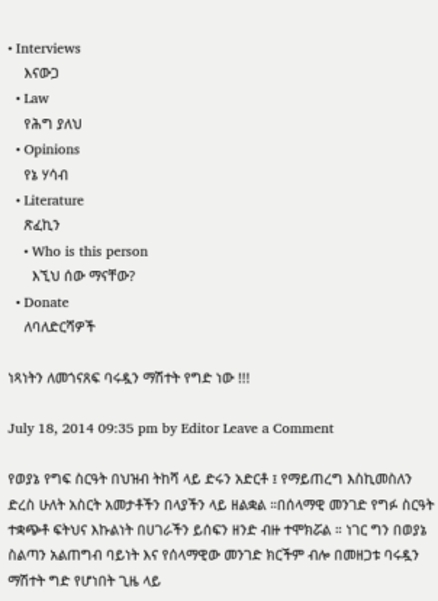• Interviews
    እናውጋ
  • Law
    የሕግ ያለህ
  • Opinions
    የኔ ሃሳብ
  • Literature
    ጽፈኪን
    • Who is this person
      እኚህ ሰው ማናቸው?
  • Donate
    ለባለድርሻዎች

ነጻነትን ለመጎናጸፍ ባሩዷን ማሽተት የግድ ነው !!!

July 18, 2014 09:35 pm by Editor Leave a Comment

የወያኔ የግፍ ስርዓት በህዝብ ትከሻ ላይ ድሩን አድርቶ ፤ የማይጠረግ እስኪመስለን ድረስ ሁለት አስርት አመታቶችን በላያችን ላይ ዘልቋል ።በሰላማዊ መንገድ የግፉ ስርዓት ተቋጭቶ ፍትህና እኩልነት በሀገራችን ይሰፍን ዘንድ ብዙ ተሞክሯል ። ነገር ግን በወያኔ ስልጣን አልጠግብ ባይነት እና የሰላማዊው መንገድ ክርችም ብሎ በመዘጋቱ ባሩዷን ማሽተት ግድ የሆነበት ጊዜ ላይ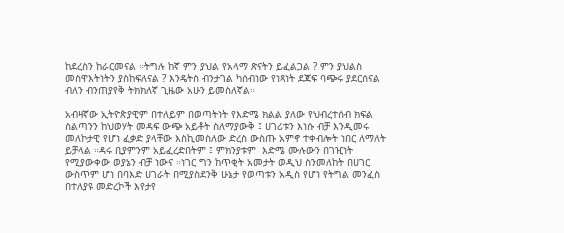ከደረስን ከራርመናል ።ትግሉ ከኛ ምን ያህል የአላማ ጽናትን ይፈልጋል ? ምን ያህልስ መስዋእትነትን ያስከፍለናል ? እንዴትስ ብንታገል ካሰብነው የነጻነት ደጃፍ ባጭሩ ያደርሰናል ብለን ብንጠያየቅ ትክክለኛ ጊዜው አሁን ይመስለኛል።

አብዛኛው ኢትዮጵያዊም በተለይም በወጣትነት የእድሜ ክልል ያለው የህብረተሰብ ክፍል ስልጣንን ከህወሃት መዳፍ ውጭ አይቶት ስለማያውቅ ፤ ሀገሪቱን እነሱ ብቻ እንዲመሩ መለኮታዊ የሆነ ፈቃድ ያላቸው እስኪመስለው ድረስ ውስጡ አምኖ ተቀብሎት ነበር ለማለት ይቻላል ።ዳሩ ቢያምንም አይፈረድበትም ፤ ምክንያቱም  እድሜ ሙሉውን በገዢነት የሚያውቀው ወያኔን ብቻ ነውና ።ነገር ግን ከጥቂት አመታት ወዲህ ስንመለከት በሀገር ውስጥም ሆነ በባእድ ሀገራት በሚያስደንቅ ሁኔታ የወጣቱን አዲስ የሆነ የትግል መንፈስ በተለያዩ መድረኮች እየታየ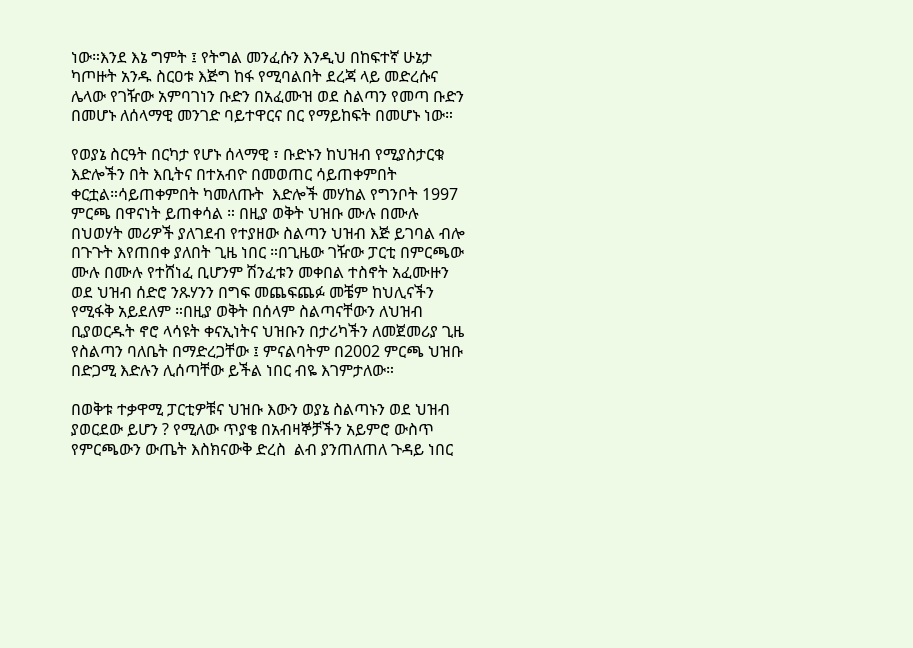ነው።እንደ እኔ ግምት ፤ የትግል መንፈሱን እንዲህ በከፍተኛ ሁኔታ ካጦዙት አንዱ ስርዐቱ እጅግ ከፋ የሚባልበት ደረጃ ላይ መድረሱና ሌላው የገዥው አምባገነን ቡድን በአፈሙዝ ወደ ስልጣን የመጣ ቡድን በመሆኑ ለሰላማዊ መንገድ ባይተዋርና በር የማይከፍት በመሆኑ ነው።

የወያኔ ስርዓት በርካታ የሆኑ ሰላማዊ ፣ ቡድኑን ከህዝብ የሚያስታርቁ እድሎችን በት እቢትና በተአብዮ በመወጠር ሳይጠቀምበት ቀርቷል።ሳይጠቀምበት ካመለጡት  እድሎች መሃከል የግንቦት 1997 ምርጫ በዋናነት ይጠቀሳል ። በዚያ ወቅት ህዝቡ ሙሉ በሙሉ በህወሃት መሪዎች ያለገደብ የተያዘው ስልጣን ህዝብ እጅ ይገባል ብሎ በጉጉት እየጠበቀ ያለበት ጊዜ ነበር ።በጊዜው ገዥው ፓርቲ በምርጫው ሙሉ በሙሉ የተሸነፈ ቢሆንም ሽንፈቱን መቀበል ተስኖት አፈሙዙን ወደ ህዝብ ሰድሮ ንጹሃንን በግፍ መጨፍጨፉ መቼም ከህሊናችን የሚፋቅ አይደለም ።በዚያ ወቅት በሰላም ስልጣናቸውን ለህዝብ ቢያወርዱት ኖሮ ላሳዩት ቀናኢነትና ህዝቡን በታሪካችን ለመጀመሪያ ጊዜ የስልጣን ባለቤት በማድረጋቸው ፤ ምናልባትም በ2002 ምርጫ ህዝቡ በድጋሚ እድሉን ሊሰጣቸው ይችል ነበር ብዬ እገምታለው።

በወቅቱ ተቃዋሚ ፓርቲዎቹና ህዝቡ እውን ወያኔ ስልጣኑን ወደ ህዝብ ያወርደው ይሆን ? የሚለው ጥያቄ በአብዛኞቻችን አይምሮ ውስጥ የምርጫውን ውጤት እስክናውቅ ድረስ  ልብ ያንጠለጠለ ጉዳይ ነበር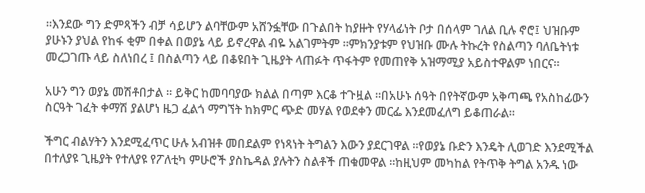።እንደው ግን ድምጻችን ብቻ ሳይሆን ልባቸውም አሸንፏቸው በጉልበት ከያዙት የሃላፊነት ቦታ በሰላም ገለል ቢሉ ኖሮ፤ ህዝቡም ያሁኑን ያህል የከፋ ቂም በቀል በወያኔ ላይ ይኖረዋል ብዬ አልገምትም ።ምክንያቱም የህዝቡ ሙሉ ትኩረት የስልጣን ባለቤትነቱ መረጋገጡ ላይ ስለነበረ ፤ በስልጣን ላይ በቆዩበት ጊዜያት ላጠፉት ጥፋትም የመጠየቅ አዝማሚያ አይስተዋልም ነበርና።

አሁን ግን ወያኔ መሽቶበታል ። ይቅር ከመባባያው ክልል በጣም እርቆ ተጉዟል ።በአሁኑ ሰዓት በየትኛውም አቅጣጫ የአስከፊውን ስርዓት ገፈት ቀማሽ ያልሆነ ዜጋ ፈልጎ ማግኘት ከክምር ጭድ መሃል የወደቀን መርፌ እንደመፈለግ ይቆጠራል።

ችግር ብልሃትን እንደሚፈጥር ሁሉ አብዝቶ መበደልም የነጻነት ትግልን እውን ያደርገዋል ።የወያኔ ቡድን እንዴት ሊወገድ እንደሚችል በተለያዩ ጊዜያት የተለያዩ የፖለቲካ ምሁሮች ያስኬዳል ያሉትን ስልቶች ጠቁመዋል ።ከዚህም መካከል የትጥቅ ትግል አንዱ ነው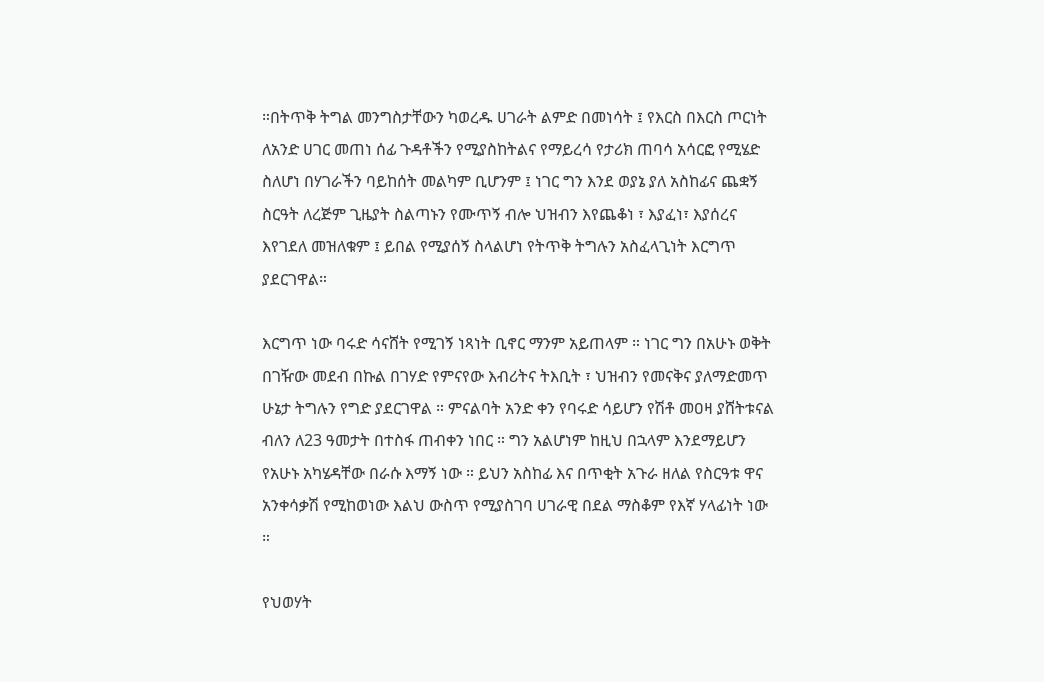።በትጥቅ ትግል መንግስታቸውን ካወረዱ ሀገራት ልምድ በመነሳት ፤ የእርስ በእርስ ጦርነት ለአንድ ሀገር መጠነ ሰፊ ጉዳቶችን የሚያስከትልና የማይረሳ የታሪክ ጠባሳ አሳርፎ የሚሄድ ስለሆነ በሃገራችን ባይከሰት መልካም ቢሆንም ፤ ነገር ግን እንደ ወያኔ ያለ አስከፊና ጨቋኝ ስርዓት ለረጅም ጊዜያት ስልጣኑን የሙጥኝ ብሎ ህዝብን እየጨቆነ ፣ እያፈነ፣ እያሰረና እየገደለ መዝለቁም ፤ ይበል የሚያሰኝ ስላልሆነ የትጥቅ ትግሉን አስፈላጊነት እርግጥ ያደርገዋል።

እርግጥ ነው ባሩድ ሳናሸት የሚገኝ ነጻነት ቢኖር ማንም አይጠላም ። ነገር ግን በአሁኑ ወቅት በገዥው መደብ በኩል በገሃድ የምናየው እብሪትና ትእቢት ፣ ህዝብን የመናቅና ያለማድመጥ ሁኔታ ትግሉን የግድ ያደርገዋል ። ምናልባት አንድ ቀን የባሩድ ሳይሆን የሽቶ መዐዛ ያሸትቱናል ብለን ለ23 ዓመታት በተስፋ ጠብቀን ነበር ። ግን አልሆነም ከዚህ በኋላም እንደማይሆን የአሁኑ አካሄዳቸው በራሱ እማኝ ነው ። ይህን አስከፊ እና በጥቂት አጉራ ዘለል የስርዓቱ ዋና አንቀሳቃሽ የሚከወነው እልህ ውስጥ የሚያስገባ ሀገራዊ በደል ማስቆም የእኛ ሃላፊነት ነው ።

የህወሃት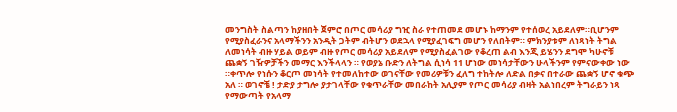መንግስት ስልጣን ከያዘበት ጀምሮ በጦር መሳሪያ ግዢ ስራ የተጠመደ መሆኑ ከማንም የተሰወረ አይደለም።ቢሆንም የሚያስፈራንና አላማችንን አንዲት ጋትም ብትሆን ወደኋላ የሚያፈገፍግ መሆን የለበትም። ምክንያቱም ለነጻነት ትግል ለመነሳት ብዙ ሃይል ወይም ብዙ የጦር መሳሪያ አይደለም የሚያስፈልገው የቆረጠ ልብ እንጂ ይሄንን ደግሞ ካሁኖቹ ጨቋኝ ገዥዎቻችን መማር እንችላላን ። የወያኔ ቡድን ለትግል ሲነሳ 11 ሆነው መነሳታቸውን ሁላችንም የምናውቀው ነው ።ቀጥሎ የነሱን ቆርጦ መነሳት የተመለከተው ወገናቸው የመሪዎቹን ፈለግ ተከትሎ ለድል በቃና በተራው ጨቋኝ ሆኖ ቁጭ አለ ። ወገኖቼ ! ታድያ ታግሎ ያታገላቸው የቁጥራቸው መበራከት አሊያም የጦር መሳሪያ ብዛት አልነበረም ትግራይን ነጻ የማውጣት የአላማ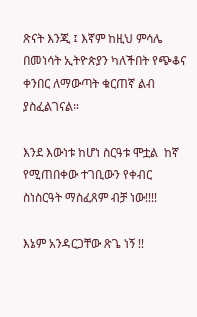ጽናት እንጂ ፤ እኛም ከዚህ ምሳሌ በመነሳት ኢትዮጵያን ካለችበት የጭቆና ቀንበር ለማውጣት ቁርጠኛ ልብ ያስፈልገናል።

እንደ እውነቱ ከሆነ ስርዓቱ ሞቷል  ከኛ የሚጠበቀው ተገቢውን የቀብር ስነስርዓት ማስፈጸም ብቻ ነው!!!!

እኔም አንዳርጋቸው ጽጌ ነኝ !!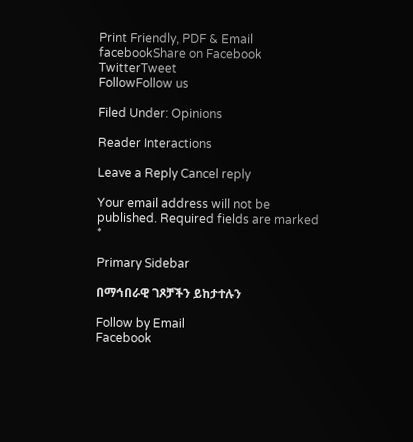Print Friendly, PDF & Email
facebookShare on Facebook
TwitterTweet
FollowFollow us

Filed Under: Opinions

Reader Interactions

Leave a Reply Cancel reply

Your email address will not be published. Required fields are marked *

Primary Sidebar

በማኅበራዊ ገጾቻችን ይከታተሉን

Follow by Email
Facebook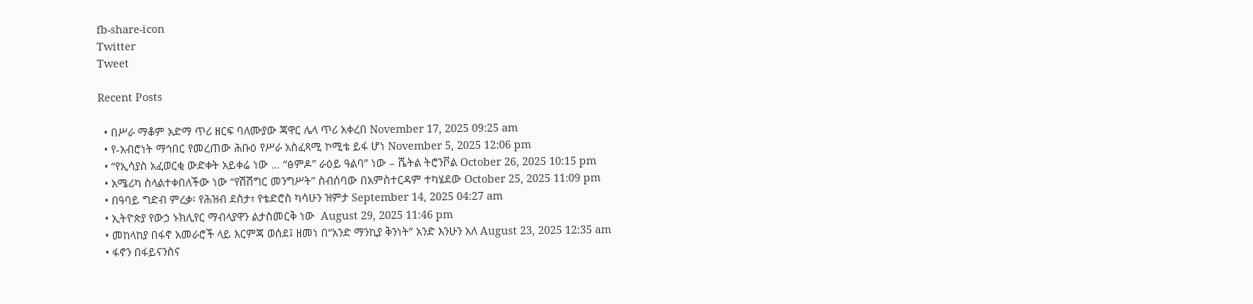fb-share-icon
Twitter
Tweet

Recent Posts

  • በሥራ ማቆም አድማ ጥሪ ዘርፍ ባለሙያው ጃዋር ሌላ ጥሪ አቀረበ November 17, 2025 09:25 am
  • የ-አብሮነት ማኅበር የመረጠው ሕቡዕ የሥራ አስፈጻሚ ኮሚቴ ይፋ ሆነ November 5, 2025 12:06 pm
  • “የኢሳያስ አፈወርቂ ውድቀት አይቀሬ ነው … “ፅምዶ” ራዕይ ዓልባ” ነው – ሼትል ትሮንቮል October 26, 2025 10:15 pm
  • አሜሪካ ስላልተቀበለችው ነው “የሽሽግር መንግሥት” ስብሰባው በአምስተርዳም ተካሄደው October 25, 2025 11:09 pm
  • በዓባይ ግድብ ምረቃ፡ የሕዝብ ደስታ፣ የቴድሮስ ካሳሁን ዝምታ September 14, 2025 04:27 am
  • ኢትዮጵያ የውኃ ኑክሊየር ማብላያዋን ልታስመርቅ ነው  August 29, 2025 11:46 pm
  • መከላከያ በፋኖ አመራሮች ላይ እርምጃ ወሰደ፤ ዘመነ በ“አንድ ማንኪያ ቅንነት” አንድ እንሁን አለ August 23, 2025 12:35 am
  • ፋኖን በፋይናንስና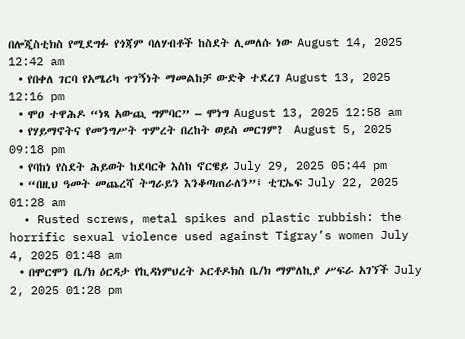በሎጂስቲክስ የሚደግፉ የጎጃም ባለሃብቶች ከስደት ሊመለሱ ነው August 14, 2025 12:42 am
  • የበቀለ ገርባ የአሜሪካ ጥገኝነት ማመልከቻ ውድቅ ተደረገ August 13, 2025 12:16 pm
  • ሞዐ ተዋሕዶ “ነጻ አውጪ ግምባር” – ሞነግ August 13, 2025 12:58 am
  • የሃይማኖትና የመንግሥት ጥምረት በረከት ወይስ መርገም?  August 5, 2025 09:18 pm
  • የባከነ የስደት ሕይወት ከደባርቅ እስከ ኖርዌይ July 29, 2025 05:44 pm
  • “በዚህ ዓመት መጨረሻ ትግራይን እንቆጣጠራለን”፤ ቲፒኤፍ July 22, 2025 01:28 am
  • Rusted screws, metal spikes and plastic rubbish: the horrific sexual violence used against Tigray’s women July 4, 2025 01:48 am
  • በሞርሞን ቤ/ክ ዕርዳታ የኪዳነምህረት ኦርቶዶክስ ቤ/ክ ማምለኪያ ሥፍራ አገኘች July 2, 2025 01:28 pm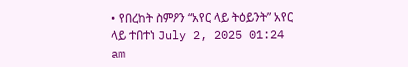• የበረከት ስምዖን “አየር ላይ ትዕይንት” አየር ላይ ተበተነ July 2, 2025 01:24 am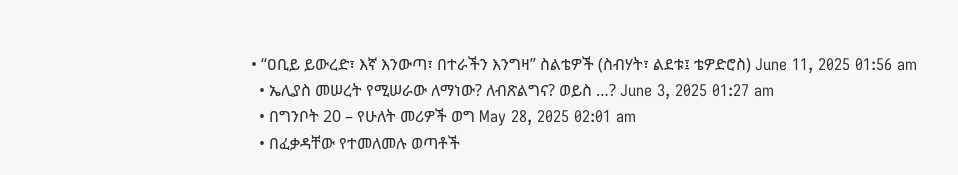• “ዐቢይ ይውረድ፣ እኛ እንውጣ፣ በተራችን እንግዛ” ስልቴዎች (ስብሃት፣ ልደቱ፤ ቴዎድሮስ) June 11, 2025 01:56 am
  • ኤሊያስ መሠረት የሚሠራው ለማነው? ለብጽልግና? ወይስ …? June 3, 2025 01:27 am
  • በግንቦት 20 – የሁለት መሪዎች ወግ May 28, 2025 02:01 am
  • በፈቃዳቸው የተመለመሉ ወጣቶች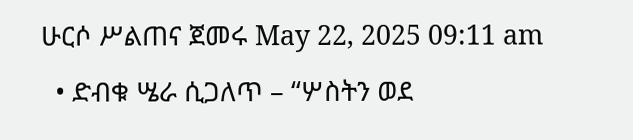ሁርሶ ሥልጠና ጀመሩ May 22, 2025 09:11 am
  • ድብቁ ሤራ ሲጋለጥ – “ሦስትን ወደ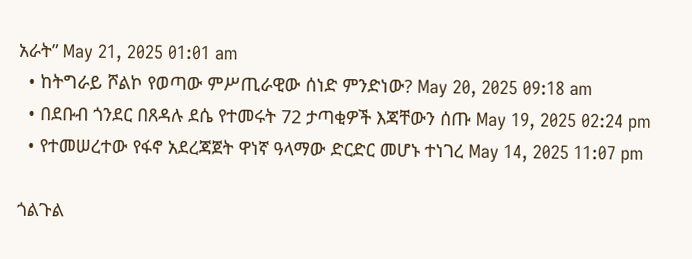አራት” May 21, 2025 01:01 am
  • ከትግራይ ሾልኮ የወጣው ምሥጢራዊው ሰነድ ምንድነው? May 20, 2025 09:18 am
  • በደቡብ ጎንደር በጸዳሉ ደሴ የተመሩት 72 ታጣቂዎች እጃቸውን ሰጡ May 19, 2025 02:24 pm
  • የተመሠረተው የፋኖ አደረጃጀት ዋነኛ ዓላማው ድርድር መሆኑ ተነገረ May 14, 2025 11:07 pm

ጎልጉል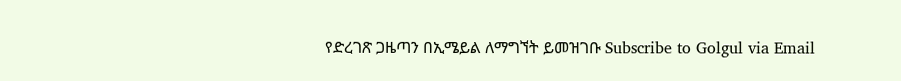የድረገጽ ጋዜጣን በኢሜይል ለማግኘት ይመዝገቡ Subscribe to Golgul via Email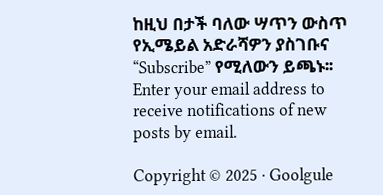ከዚህ በታች ባለው ሣጥን ውስጥ የኢሜይል አድራሻዎን ያስገቡና “Subscribe” የሚለውን ይጫኑ፡፡
Enter your email address to receive notifications of new posts by email.

Copyright © 2025 · Goolgule